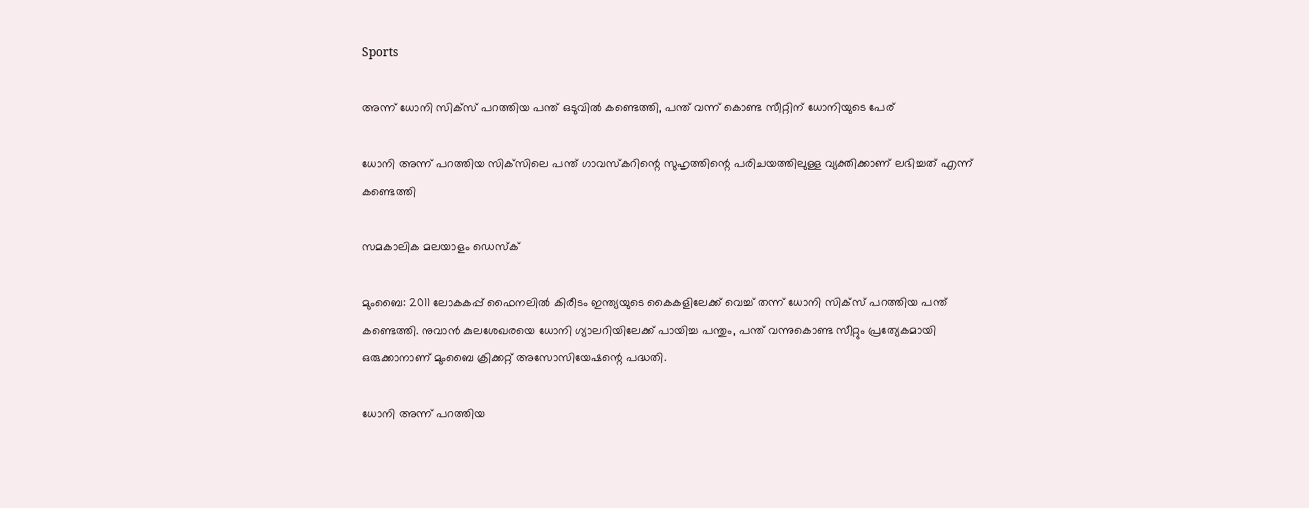Sports

അന്ന് ധോനി സിക്‌സ് പറത്തിയ പന്ത് ഒടുവില്‍ കണ്ടെത്തി, പന്ത് വന്ന് കൊണ്ട സീറ്റിന് ധോനിയുടെ പേര്

ധോനി അന്ന് പറത്തിയ സിക്‌സിലെ പന്ത് ഗാവസ്‌കറിന്റെ സുഹൃത്തിന്റെ പരിചയത്തിലുള്ള വ്യക്തിക്കാണ് ലഭിച്ചത് എന്ന് കണ്ടെത്തി

സമകാലിക മലയാളം ഡെസ്ക്

മുംബൈ: 2011 ലോകകപ്പ് ഫൈനലില്‍ കിരീടം ഇന്ത്യയുടെ കൈകളിലേക്ക് വെച്ച് തന്ന് ധോനി സിക്‌സ് പറത്തിയ പന്ത് കണ്ടെത്തി. നുവാന്‍ കുലശേഖരയെ ധോനി ഗ്യാലറിയിലേക്ക് പായിച്ച പന്തും, പന്ത് വന്നുകൊണ്ട സീറ്റും പ്രത്യേകമായി ഒരുക്കാനാണ് മുംബൈ ക്രിക്കറ്റ് അസോസിയേഷന്റെ പദ്ധതി.

ധോനി അന്ന് പറത്തിയ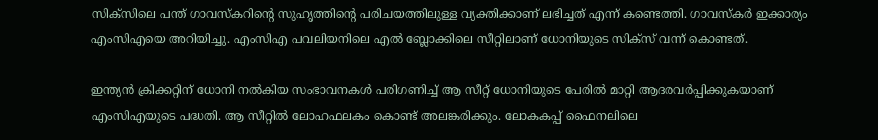സിക്‌സിലെ പന്ത് ഗാവസ്‌കറിന്റെ സുഹൃത്തിന്റെ പരിചയത്തിലുള്ള വ്യക്തിക്കാണ് ലഭിച്ചത് എന്ന് കണ്ടെത്തി. ഗാവസ്‌കര്‍ ഇക്കാര്യം എംസിഎയെ അറിയിച്ചു. എംസിഎ പവലിയനിലെ എല്‍ ബ്ലോക്കിലെ സീറ്റിലാണ് ധോനിയുടെ സിക്‌സ് വന്ന് കൊണ്ടത്.

ഇന്ത്യന്‍ ക്രിക്കറ്റിന് ധോനി നല്‍കിയ സംഭാവനകള്‍ പരിഗണിച്ച് ആ സീറ്റ് ധോനിയുടെ പേരില്‍ മാറ്റി ആദരവര്‍പ്പിക്കുകയാണ് എംസിഎയുടെ പദ്ധതി. ആ സീറ്റില്‍ ലോഹഫലകം കൊണ്ട് അലങ്കരിക്കും. ലോകകപ്പ് ഫൈനലിലെ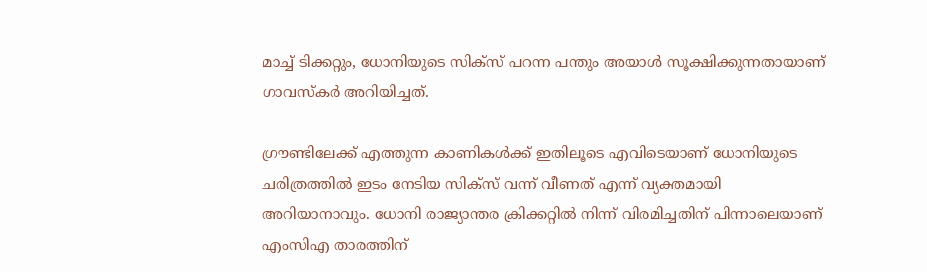മാച്ച് ടിക്കറ്റും, ധോനിയുടെ സിക്‌സ് പറന്ന പന്തും അയാള്‍ സൂക്ഷിക്കുന്നതായാണ് ഗാവസ്‌കര്‍ അറിയിച്ചത്.

ഗ്രൗണ്ടിലേക്ക് എത്തുന്ന കാണികള്‍ക്ക് ഇതിലൂടെ എവിടെയാണ് ധോനിയുടെ ചരിത്രത്തില്‍ ഇടം നേടിയ സിക്‌സ് വന്ന് വീണത് എന്ന് വ്യക്തമായി അറിയാനാവും. ധോനി രാജ്യാന്തര ക്രിക്കറ്റില്‍ നിന്ന് വിരമിച്ചതിന് പിന്നാലെയാണ് എംസിഎ താരത്തിന്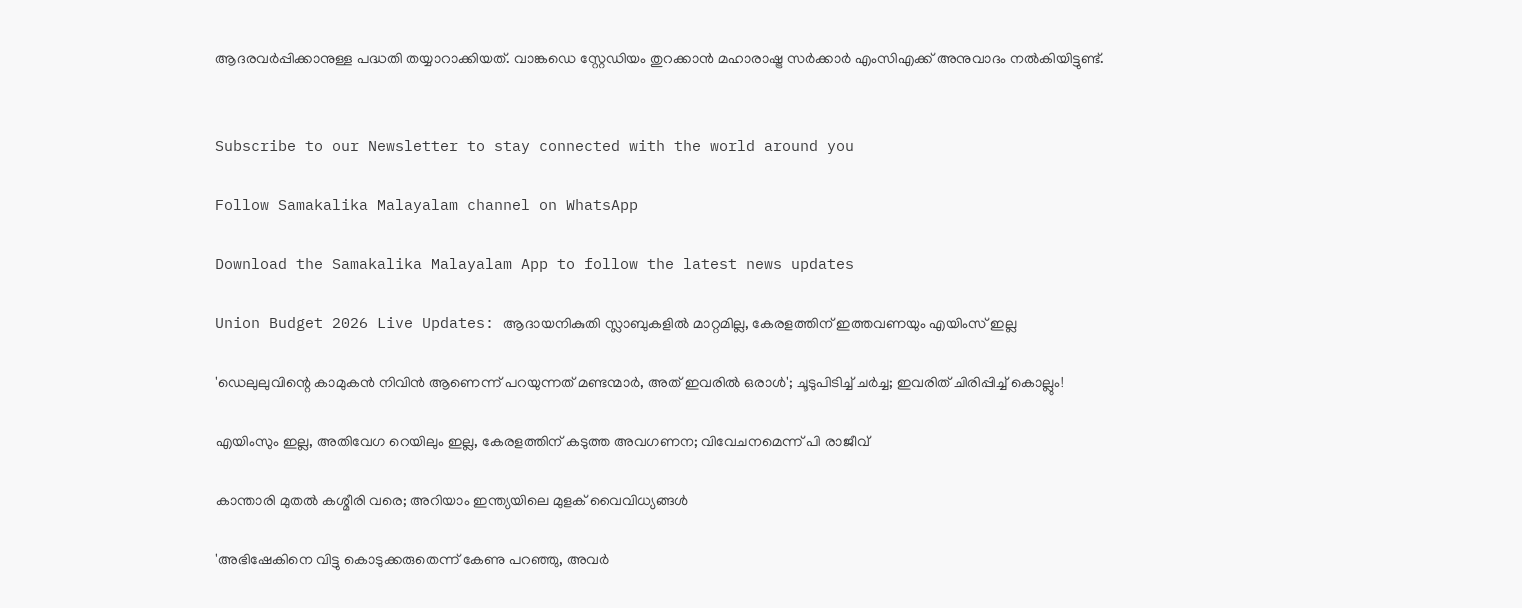ആദരവര്‍പ്പിക്കാനുള്ള പദ്ധതി തയ്യാറാക്കിയത്. വാങ്കഡെ സ്റ്റേഡിയം തുറക്കാന്‍ മഹാരാഷ്ട്ര സര്‍ക്കാര്‍ എംസിഎക്ക് അനുവാദം നല്‍കിയിട്ടുണ്ട്.


Subscribe to our Newsletter to stay connected with the world around you

Follow Samakalika Malayalam channel on WhatsApp

Download the Samakalika Malayalam App to follow the latest news updates

Union Budget 2026 Live Updates: ആദായനികുതി സ്ലാബുകളില്‍ മാറ്റമില്ല, കേരളത്തിന് ഇത്തവണയും എയിംസ് ഇല്ല

'ഡെലുലുവിന്റെ കാമുകന്‍ നിവിന്‍ ആണെന്ന് പറയുന്നത് മണ്ടന്മാര്‍, അത് ഇവരില്‍ ഒരാള്‍'; ചൂടുപിടിച്ച് ചര്‍ച്ച; ഇവരിത് ചിരിപ്പിച്ച് കൊല്ലും!

എയിംസും ഇല്ല, അതിവേഗ റെയിലും ഇല്ല, കേരളത്തിന് കടുത്ത അവഗണന; വിവേചനമെന്ന് പി രാജീവ്

കാന്താരി മുതൽ കശ്മീരി വരെ; അറിയാം ഇന്ത്യയിലെ മുളക് വൈവിധ്യങ്ങൾ

'അഭിഷേകിനെ വിട്ടു കൊടുക്കരുതെന്ന് കേണു പറഞ്ഞു, അവര്‍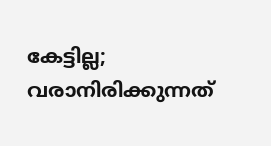കേട്ടില്ല; വരാനിരിക്കുന്നത്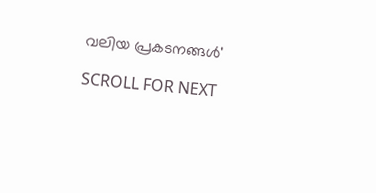വലിയ പ്രകടനങ്ങള്‍'

SCROLL FOR NEXT